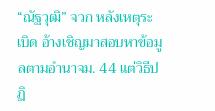“ณัฐวุฒิ” จวก หลังเหตุระเบิด อ้างเชิญมาสอบหาข้อมูลตามอำนาจม. 44 แต่วิธีปฏิ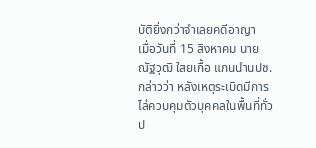บัติยิ่งกว่าจำเลยคดีอาญา
เมื่อวันที่ 15 สิงหาคม นายณัฐวุฒิ ใสยเกื้อ แกนนำนปช. กล่าวว่า หลังเหตุระเบิดมีการไล่ควบคุมตัวบุคคลในพื้นที่ทั่วป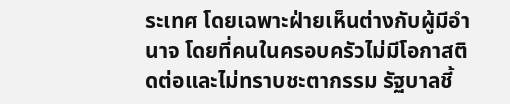ระเทศ โดยเฉพาะฝ่ายเห็นต่างกับผู้มีอำนาจ โดยที่คนในครอบครัวไม่มีโอกาสติดต่อและไม่ทราบชะตากรรม รัฐบาลชี้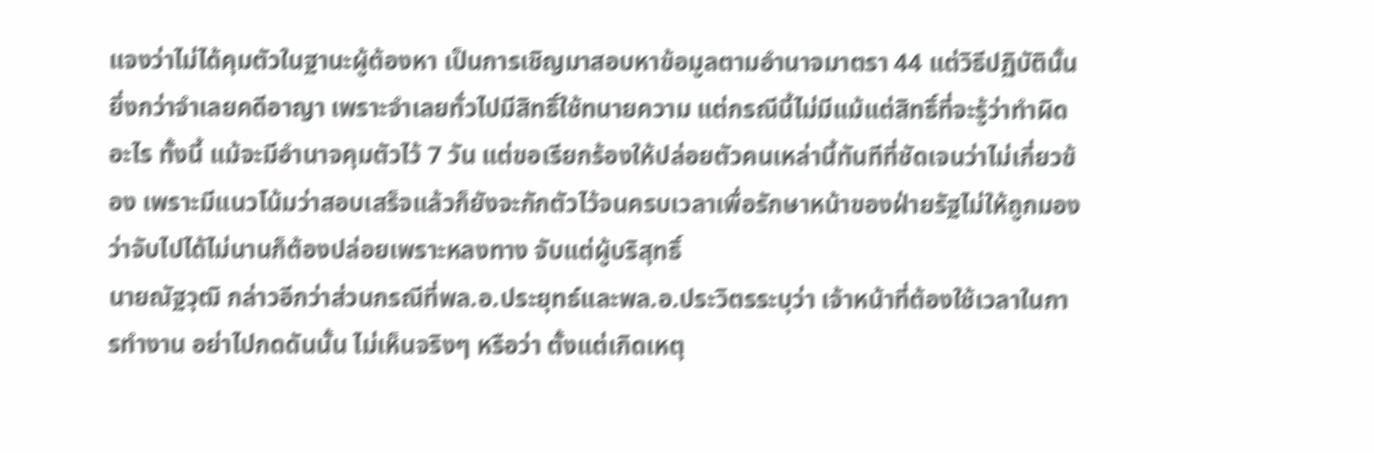แจงว่าไม่ได้คุมตัวในฐานะผู้ต้องหา เป็นการเชิญมาสอบหาข้อมูลตามอำนาจมาตรา 44 แต่วิธีปฏิบัตินั้นยิ่งกว่าจำเลยคดีอาญา เพราะจำเลยทั่วไปมีสิทธิ์ใช้ทนายความ แต่กรณีนี้ไม่มีแม้แต่สิทธิ์ที่จะรู้ว่าทำผิดอะไร ทั้งนี้ แม้จะมีอำนาจคุมตัวไว้ 7 วัน แต่ขอเรียกร้องให้ปล่อยตัวคนเหล่านี้ทันทีที่ชัดเจนว่าไม่เกี่ยวข้อง เพราะมีแนวโน้มว่าสอบเสร็จแล้วก็ยังจะกักตัวไว้จนครบเวลาเพื่อรักษาหน้าของฝ่ายรัฐไม่ให้ถูกมองว่าจับไปได้ไม่นานก็ต้องปล่อยเพราะหลงทาง จับแต่ผู้บริสุทธิ์
นายณัฐวุฒิ กล่าวอีกว่าส่วนกรณีที่พล.อ.ประยุทธ์และพล.อ.ประวิตรระบุว่า เจ้าหน้าที่ต้องใช้เวลาในการทำงาน อย่าไปกดดันนั้น ไม่เห็นจริงๆ หรือว่า ตั้งแต่เกิดเหตุ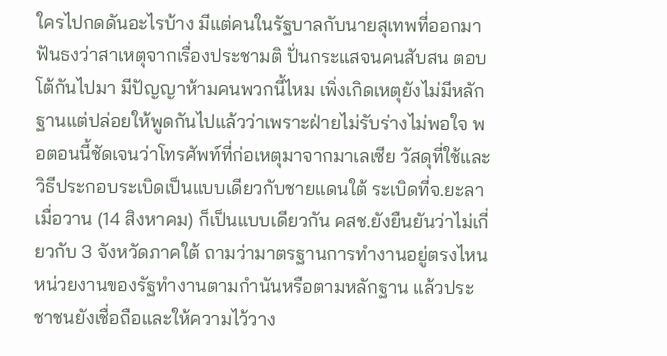ใครไปกดดันอะไรบ้าง มีแต่คนในรัฐบาลกับนายสุเทพที่ออกมาฟันธงว่าสาเหตุจากเรื่องประชามติ ปั่นกระแสจนคนสับสน ตอบโต้กันไปมา มีปัญญาห้ามคนพวกนี้ไหม เพิ่งเกิดเหตุยังไม่มีหลักฐานแต่ปล่อยให้พูดกันไปแล้วว่าเพราะฝ่ายไม่รับร่างไม่พอใจ พอตอนนี้ชัดเจนว่าโทรศัพท์ที่ก่อเหตุมาจากมาเลเซีย วัสดุที่ใช้และวิธีประกอบระเบิดเป็นแบบเดียวกับชายแดนใต้ ระเบิดที่จ.ยะลาเมื่อวาน (14 สิงหาคม) ก็เป็นแบบเดียวกัน คสช.ยังยืนยันว่าไม่เกี่ยวกับ 3 จังหวัดภาคใต้ ถามว่ามาตรฐานการทำงานอยู่ตรงไหน หน่วยงานของรัฐทำงานตามกำนันหรือตามหลักฐาน แล้วประชาชนยังเชื่อถือและให้ความไว้วาง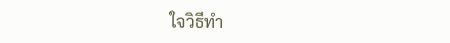ใจวิธีทำ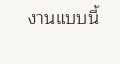งานแบบนี้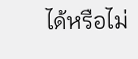ได้หรือไม่